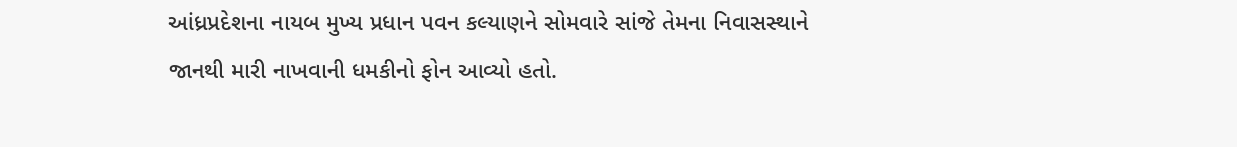આંધ્રપ્રદેશના નાયબ મુખ્ય પ્રધાન પવન કલ્યાણને સોમવારે સાંજે તેમના નિવાસસ્થાને જાનથી મારી નાખવાની ધમકીનો ફોન આવ્યો હતો.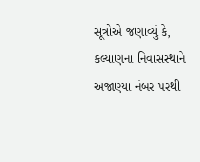સૂત્રોએ જણાવ્યું કે, કલ્યાણના નિવાસસ્થાને અજાણ્યા નંબર પરથી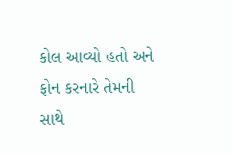કોલ આવ્યો હતો અને ફોન કરનારે તેમની સાથે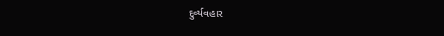દુર્વ્યવહાર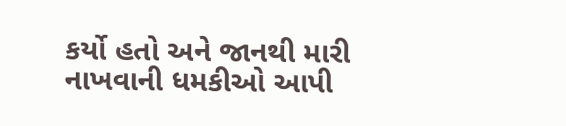કર્યો હતો અને જાનથી મારી નાખવાની ધમકીઓ આપી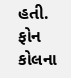હતી. ફોન કોલના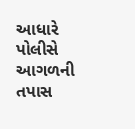આધારે પોલીસે આગળની તપાસ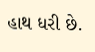હાથ ધરી છે.